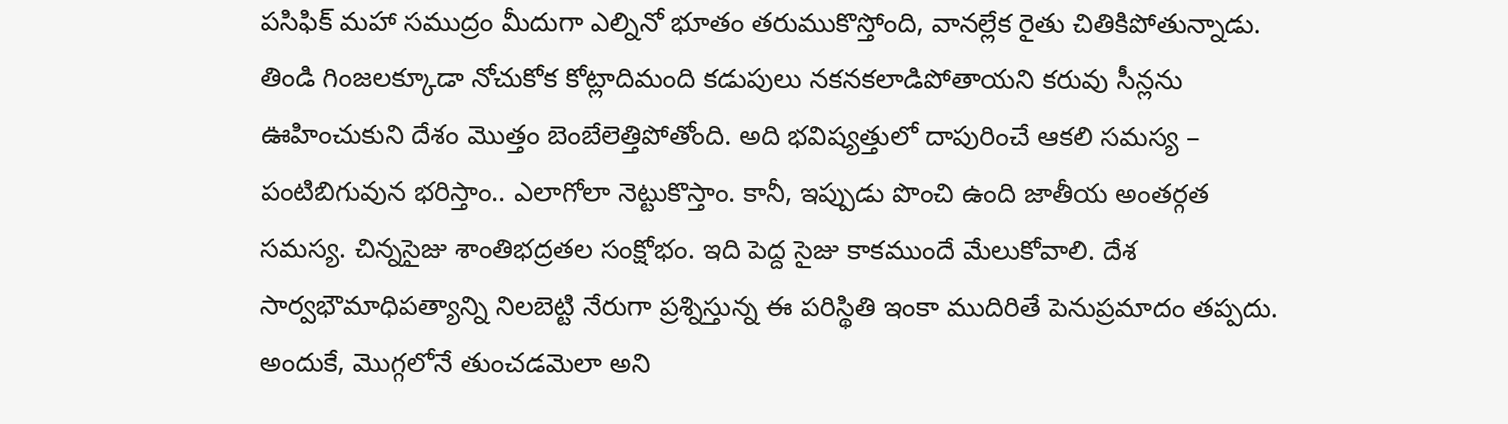పసిఫిక్ మహా సముద్రం మీదుగా ఎల్నినో భూతం తరుముకొస్తోంది, వానల్లేక రైతు చితికిపోతున్నాడు. తిండి గింజలక్కూడా నోచుకోక కోట్లాదిమంది కడుపులు నకనకలాడిపోతాయని కరువు సీన్లను ఊహించుకుని దేశం మొత్తం బెంబేలెత్తిపోతోంది. అది భవిష్యత్తులో దాపురించే ఆకలి సమస్య – పంటిబిగువున భరిస్తాం.. ఎలాగోలా నెట్టుకొస్తాం. కానీ, ఇప్పుడు పొంచి ఉంది జాతీయ అంతర్గత సమస్య. చిన్నసైజు శాంతిభద్రతల సంక్షోభం. ఇది పెద్ద సైజు కాకముందే మేలుకోవాలి. దేశ సార్వభౌమాధిపత్యాన్ని నిలబెట్టి నేరుగా ప్రశ్నిస్తున్న ఈ పరిస్థితి ఇంకా ముదిరితే పెనుప్రమాదం తప్పదు. అందుకే, మొగ్గలోనే తుంచడమెలా అని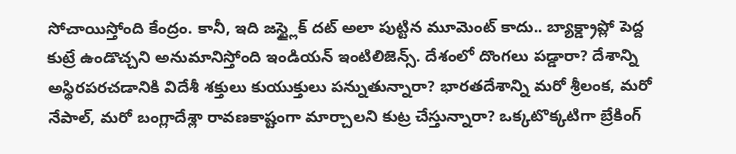సోచాయిస్తోంది కేంద్రం. కానీ, ఇది జస్ట్లైక్ దట్ అలా పుట్టిన మూమెంట్ కాదు.. బ్యాక్డ్రాప్లో పెద్ద కుట్రే ఉండొచ్చని అనుమానిస్తోంది ఇండియన్ ఇంటిలిజెన్స్. దేశంలో దొంగలు పడ్డారా? దేశాన్ని అస్థిరపరచడానికి విదేశీ శక్తులు కుయుక్తులు పన్నుతున్నారా? భారతదేశాన్ని మరో శ్రీలంక, మరో నేపాల్, మరో బంగ్లాదేశ్లా రావణకాష్టంగా మార్చాలని కుట్ర చేస్తున్నారా? ఒక్కటొక్కటిగా బ్రేకింగ్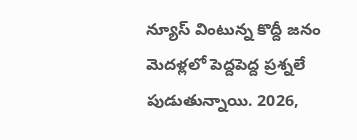న్యూస్ వింటున్న కొద్దీ జనం మెదళ్లలో పెద్దపెద్ద ప్రశ్నలే పుడుతున్నాయి. 2026,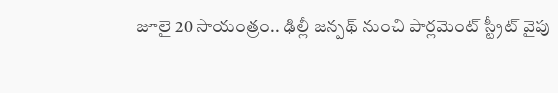జూలై 20 సాయంత్రం.. ఢిల్లీ జన్పథ్ నుంచి పార్లమెంట్ స్ట్రీట్ వైపు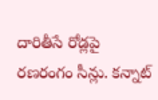దారితీసే రోడ్లపై రణరంగం సీన్లు. కన్నాట్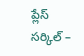ప్లేస్ సర్కిల్ –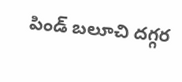పిండ్ బలూచి దగ్గర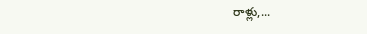రాళ్లు,...